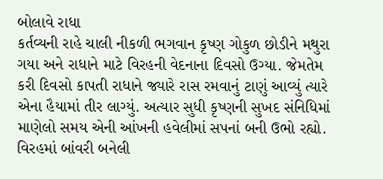બોલાવે રાધા
કર્તવ્યની રાહે ચાલી નીકળી ભગવાન કૃષ્ણ ગોકુળ છોડીને મથુરા ગયા અને રાધાને માટે વિરહની વેદનાના દિવસો ઉગ્યા. જેમતેમ કરી દિવસો કાપતી રાધાને જ્યારે રાસ રમવાનું ટાણું આવ્યું ત્યારે એના હૈયામાં તીર લાગ્યું. અત્યાર સુધી કૃષ્ણની સુખદ સંનિધિમાં માણેલો સમય એની આંખની હવેલીમાં સપનાં બની ઉભો રહ્યો. વિરહમાં બાંવરી બનેલી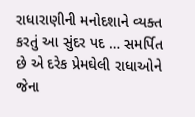રાધારાણીની મનોદશાને વ્યક્ત કરતું આ સુંદર પદ … સમર્પિત છે એ દરેક પ્રેમઘેલી રાધાઓને જેના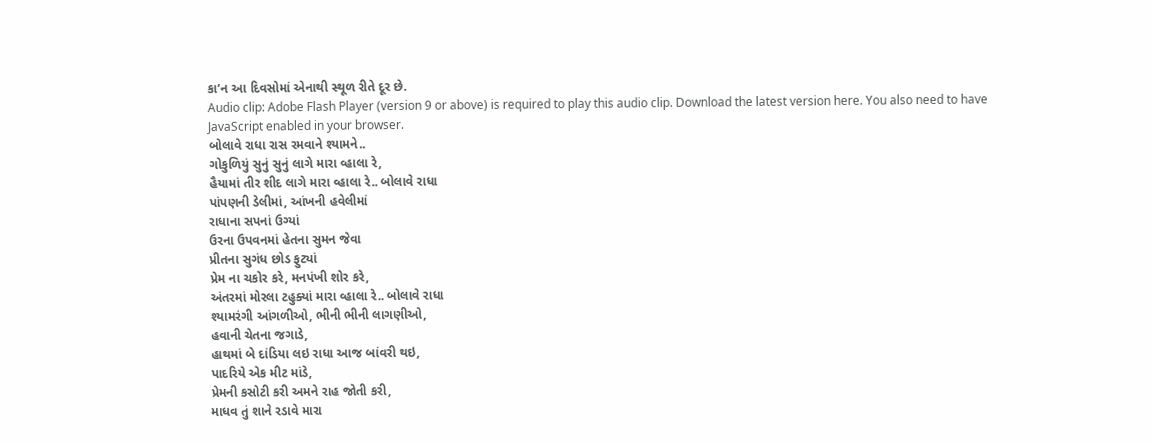કા’ન આ દિવસોમાં એનાથી સ્થૂળ રીતે દૂર છે.
Audio clip: Adobe Flash Player (version 9 or above) is required to play this audio clip. Download the latest version here. You also need to have JavaScript enabled in your browser.
બોલાવે રાધા રાસ રમવાને શ્યામને..
ગોકુળિયું સુનું સુનું લાગે મારા વ્હાલા રે,
હૈયામાં તીર શીદ લાગે મારા વ્હાલા રે.. બોલાવે રાધા
પાંપણની ડેલીમાં, આંખની હવેલીમાં
રાધાના સપનાં ઉગ્યાં
ઉરના ઉપવનમાં હેતના સુમન જેવા
પ્રીતના સુગંધ છોડ ફુટ્યાં
પ્રેમ ના ચકોર કરે, મનપંખી શોર કરે,
અંતરમાં મોરલા ટહુક્યાં મારા વ્હાલા રે.. બોલાવે રાધા
શ્યામરંગી આંગળીઓ, ભીની ભીની લાગણીઓ,
હવાની ચેતના જગાડે,
હાથમાં બે દાંડિયા લઇ રાધા આજ બાંવરી થઇ,
પાદરિયે એક મીટ માંડે,
પ્રેમની કસોટી કરી અમને રાહ જોતી કરી,
માધવ તું શાને રડાવે મારા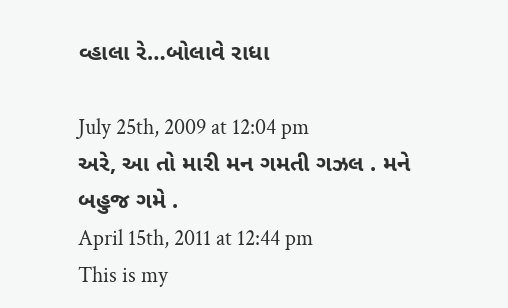વ્હાલા રે…બોલાવે રાધા

July 25th, 2009 at 12:04 pm
અરે, આ તો મારી મન ગમતી ગઝલ . મને બહુજ ગમે .
April 15th, 2011 at 12:44 pm
This is my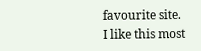favourite site.
I like this most